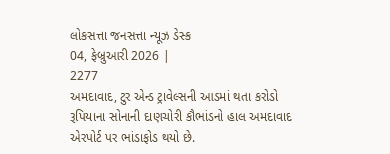લોકસત્તા જનસત્તા ન્યૂઝ ડેસ્ક
04, ફેબ્રુઆરી 2026 |
2277
અમદાવાદ, ટુર એન્ડ ટ્રાવેલ્સની આડમાં થતા કરોડો રૂપિયાના સોનાની દાણચોરી કૌભાંડનો હાલ અમદાવાદ એરપોર્ટ પર ભાંડાફોડ થયો છે.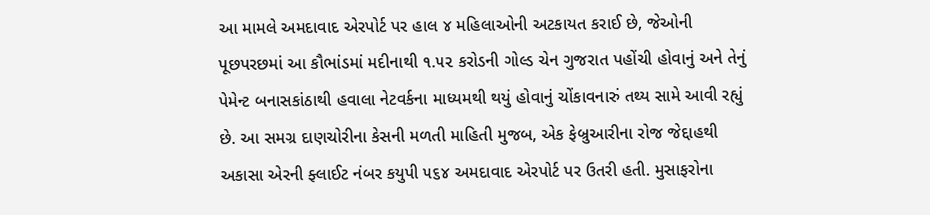આ મામલે અમદાવાદ એરપોર્ટ પર હાલ ૪ મહિલાઓની અટકાયત કરાઈ છે, જેઓની પૂછપરછમાં આ કૌભાંડમાં મદીનાથી ૧.૫૨ કરોડની ગોલ્ડ ચેન ગુજરાત પહોંચી હોવાનું અને તેનું પેમેન્ટ બનાસકાંઠાથી હવાલા નેટવર્કના માધ્યમથી થયું હોવાનું ચોંકાવનારું તથ્ય સામે આવી રહ્યું છે. આ સમગ્ર દાણચોરીના કેસની મળતી માહિતી મુજબ, એક ફેબ્રુઆરીના રોજ જેદ્દાહથી અકાસા એરની ફ્લાઈટ નંબર કયુપી ૫૬૪ અમદાવાદ એરપોર્ટ પર ઉતરી હતી. મુસાફરોના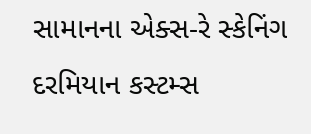સામાનના એક્સ-રે સ્કેનિંગ દરમિયાન કસ્ટમ્સ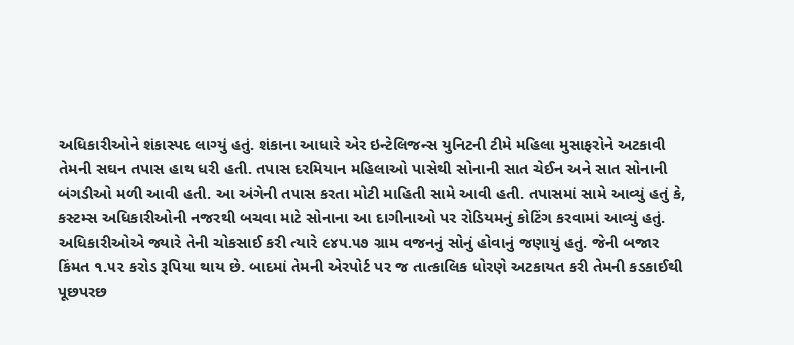અધિકારીઓને શંકાસ્પદ લાગ્યું હતું. શંકાના આધારે એર ઇન્ટેલિજન્સ યુનિટની ટીમે મહિલા મુસાફરોને અટકાવી તેમની સઘન તપાસ હાથ ધરી હતી. તપાસ દરમિયાન મહિલાઓ પાસેથી સોનાની સાત ચેઈન અને સાત સોનાની બંગડીઓ મળી આવી હતી. આ અંગેની તપાસ કરતા મોટી માહિતી સામે આવી હતી. તપાસમાં સામે આવ્યું હતું કે, કસ્ટમ્સ અધિકારીઓની નજરથી બચવા માટે સોનાના આ દાગીનાઓ પર રોડિયમનું કોટિંગ કરવામાં આવ્યું હતું. અધિકારીઓએ જ્યારે તેની ચોકસાઈ કરી ત્યારે ૯૪૫.૫૭ ગ્રામ વજનનું સોનું હોવાનું જણાયું હતું. જેની બજાર કિંમત ૧.૫૨ કરોડ રૂપિયા થાય છે. બાદમાં તેમની એરપોર્ટ પર જ તાત્કાલિક ધોરણે અટકાયત કરી તેમની કડકાઈથી પૂછપરછ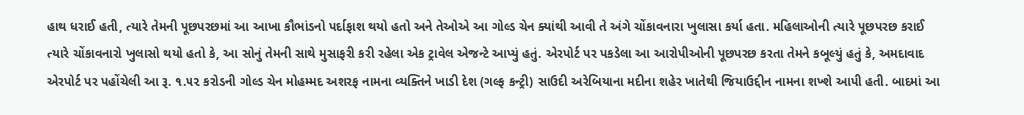હાથ ધરાઈ હતી, ત્યારે તેમની પૂછપરછમાં આ આખા કૌભાંડનો પર્દાફાશ થયો હતો અને તેઓએ આ ગોલ્ડ ચેન ક્યાંથી આવી તે અંગે ચોંકાવનારા ખુલાસા કર્યા હતા. મહિલાઓની ત્યારે પૂછપરછ કરાઈ ત્યારે ચોંકાવનારો ખુલાસો થયો હતો કે, આ સોનું તેમની સાથે મુસાફરી કરી રહેલા એક ટ્રાવેલ એજન્ટે આપ્યું હતું. એરપોર્ટ પર પકડેલા આ આરોપીઓની પૂછપરછ કરતા તેમને કબૂલ્યું હતું કે, અમદાવાદ એરપોર્ટ પર પહોંચેલી આ રૂ. ૧.૫૨ કરોડની ગોલ્ડ ચેન મોહમ્મદ અશરફ નામના વ્યક્તિને ખાડી દેશ (ગલ્ફ કન્ટ્રી) સાઉદી અરેબિયાના મદીના શહેર ખાતેથી જિયાઉદ્દીન નામના શખ્શે આપી હતી. બાદમાં આ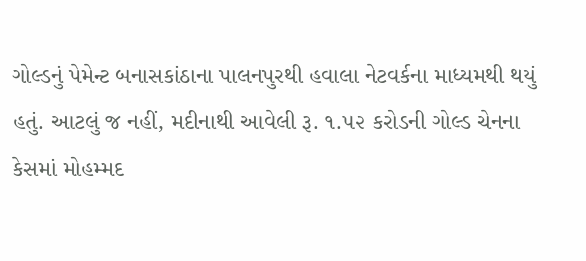ગોલ્ડનું પેમેન્ટ બનાસકાંઠાના પાલનપુરથી હવાલા નેટવર્કના માધ્યમથી થયું હતું. આટલું જ નહીં, મદીનાથી આવેલી રૂ. ૧.૫૨ કરોડની ગોલ્ડ ચેનના કેસમાં મોહમ્મદ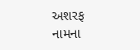અશરફ નામના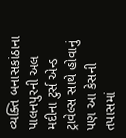વ્યક્તિ બનાસકાંઠાના પાલનપુરની અલ મદીના ટુર્સ એન્ડ ટ્રાવેલ્સ સાથે હોવાનું પણ આ કેસની તપાસમાં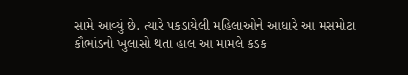સામે આવ્યું છે. ત્યારે પકડાયેલી મહિલાઓને આધારે આ મસમોટા કૌભાંડનો ખુલાસો થતા હાલ આ મામલે કડક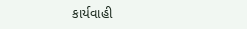કાર્યવાહી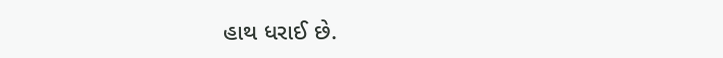હાથ ધરાઈ છે.